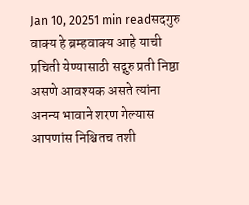Jan 10, 20251 min readसदगुरु वाक्य हे ब्रम्हवाक्य आहे याची प्रचिती येण्यासाठी सद्गुरु प्रती निष्ठा असणे आवश्यक असते त्यांना अनन्य भावाने शरण गेल्यास आपणांस निश्चितच तशी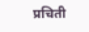प्रचिती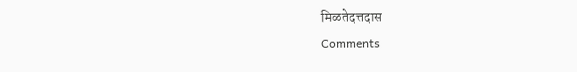मिळतेदत्तदास
Comments